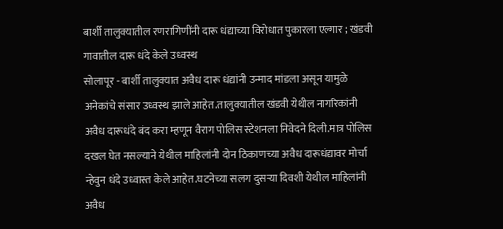बार्शी तालुक्यातील रणरागिणींनी दारू धंद्याच्या विरोधात पुकारला एल्गार ; खंडवी गावातील दारू धंदे केले उध्वस्थ
सोलापूर - बार्शी तालुक्यात अवैध दारू धंद्यांनी उन्माद मांडला असून यामुळे अनेकांचे संसार उध्वस्थ झाले आहेत.तालुक्यातील खंडवी येथील नागरिकांनी अवैध दारूधंदे बंद करा म्हणून वैराग पोलिस स्टेशनला निवेदने दिली.मात्र पोलिस दखल घेत नसल्याने येथील माहिलांनी दोन ठिकाणच्या अवैध दारूधंद्यावर मोर्चा न्हेवुन धंदे उध्वास्त केले आहेत.घटनेच्या सलग दुसऱ्या दिवशी येथील माहिलांनी अवैध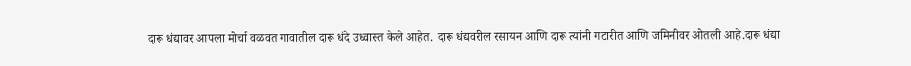दारू धंद्यावर आपला मोर्चा वळवत गावातील दारू धंदे उध्वास्त केले आहेत. दारू धंद्यवरील रसायन आणि दारू त्यांनी गटारीत आणि जमिनीवर ओतली आहे.दारू धंद्या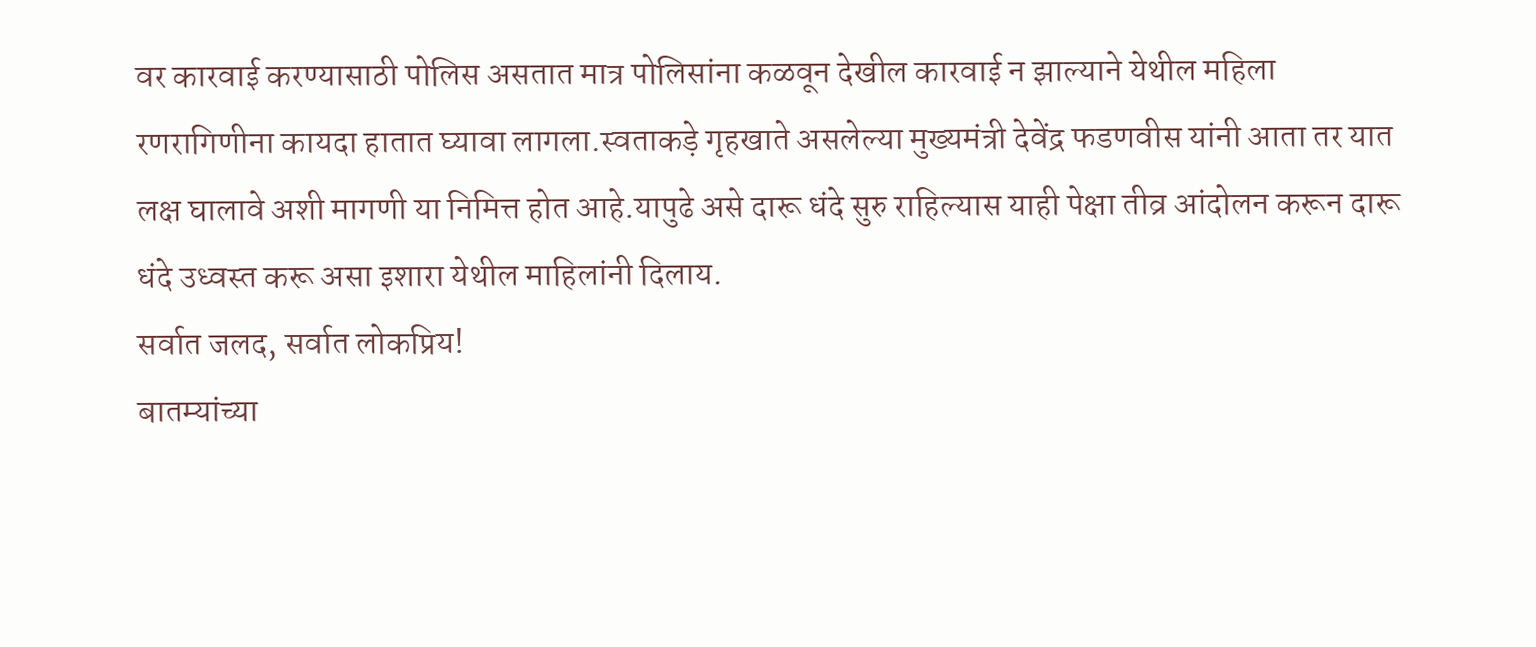वर कारवाई करण्यासाठी पोलिस असतात मात्र पोलिसांना कळवून देखील कारवाई न झाल्याने येथील महिला रणरागिणीना कायदा हातात घ्यावा लागला.स्वताकड़े गृहखाते असलेल्या मुख्यमंत्री देवेंद्र फडणवीस यांनी आता तर यात लक्ष घालावे अशी मागणी या निमित्त होत आहे.यापुढे असे दारू धंदे सुरु राहिल्यास याही पेक्षा तीव्र आंदोलन करून दारू धंदे उध्वस्त करू असा इशारा येथील माहिलांनी दिलाय.
सर्वात जलद, सर्वात लोकप्रिय!
बातम्यांच्या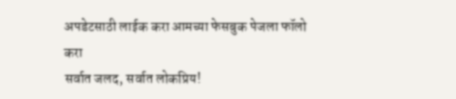अपडेटसाठी लाईक करा आमच्या फेसबुक पेजला फॉलो करा
सर्वात जलद, सर्वात लोकप्रिय!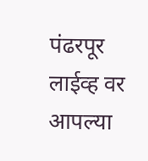पंढरपूर लाईव्ह वर आपल्या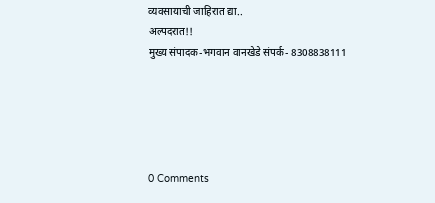व्यवसायाची जाहिरात द्या..
अल्पदरात!!
मुख्य संपादक-भगवान वानखेडे संपर्क- 8308838111





0 Comments